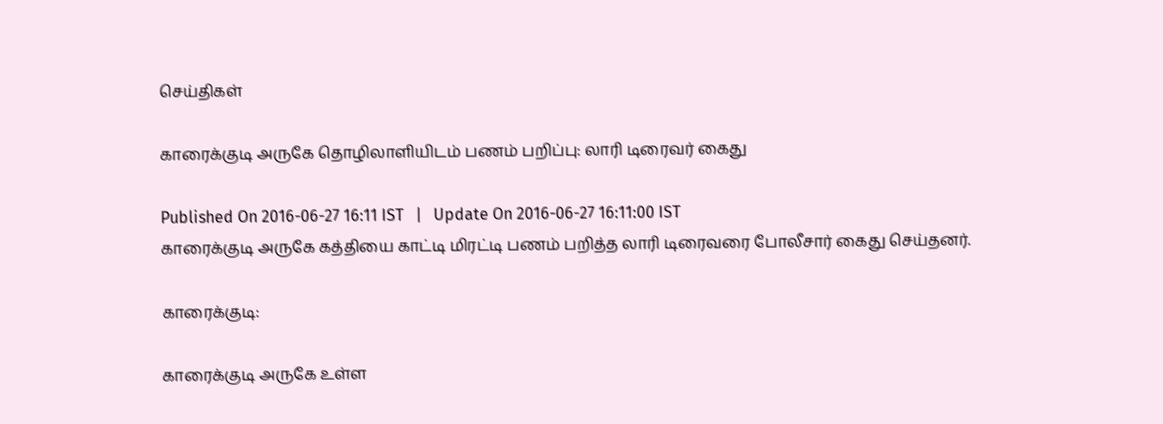செய்திகள்

காரைக்குடி அருகே தொழிலாளியிடம் பணம் பறிப்பு: லாரி டிரைவர் கைது

Published On 2016-06-27 16:11 IST   |   Update On 2016-06-27 16:11:00 IST
காரைக்குடி அருகே கத்தியை காட்டி மிரட்டி பணம் பறித்த லாரி டிரைவரை போலீசார் கைது செய்தனர்.

காரைக்குடி:

காரைக்குடி அருகே உள்ள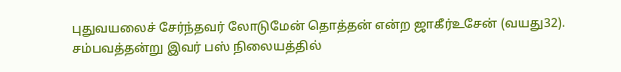புதுவயலைச் சேர்ந்தவர் லோடுமேன் தொத்தன் என்ற ஜாகீர்உசேன் (வயது32). சம்பவத்தன்று இவர் பஸ் நிலையத்தில்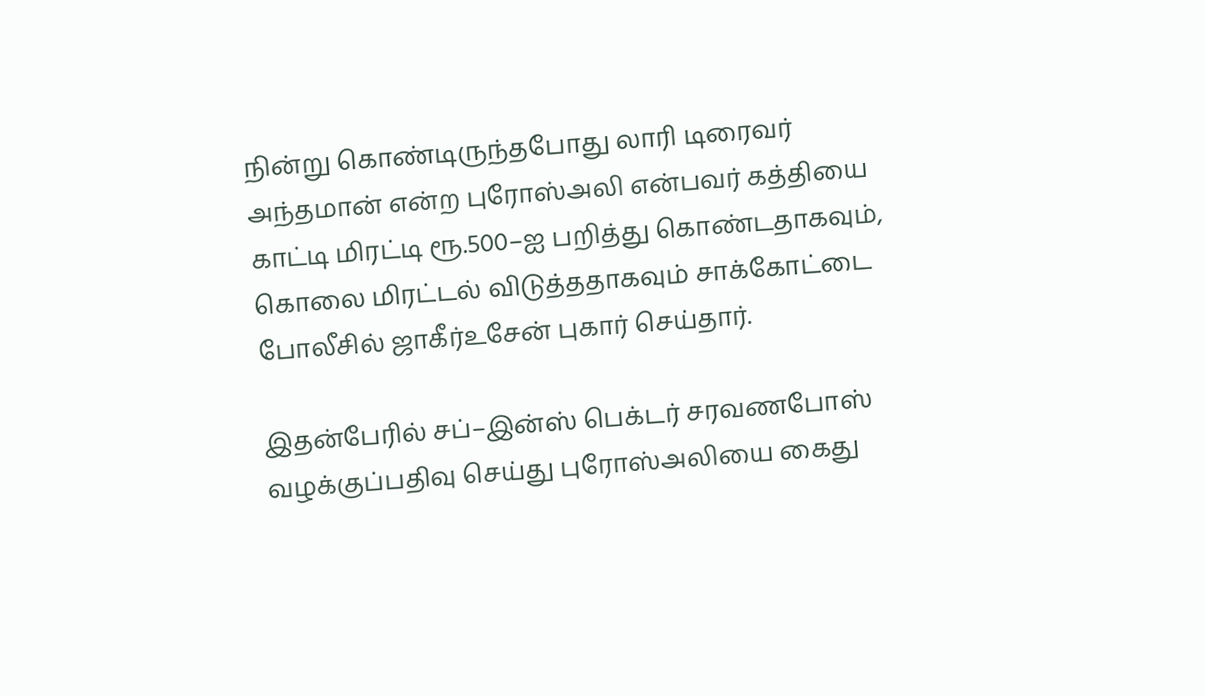நின்று கொண்டிருந்தபோது லாரி டிரைவர் அந்தமான் என்ற புரோஸ்அலி என்பவர் கத்தியை காட்டி மிரட்டி ரூ.500–ஐ பறித்து கொண்டதாகவும், கொலை மிரட்டல் விடுத்ததாகவும் சாக்கோட்டை போலீசில் ஜாகீர்உசேன் புகார் செய்தார்.

இதன்பேரில் சப்–இன்ஸ் பெக்டர் சரவணபோஸ் வழக்குப்பதிவு செய்து புரோஸ்அலியை கைது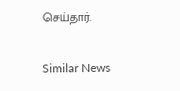செய்தார்.

Similar News